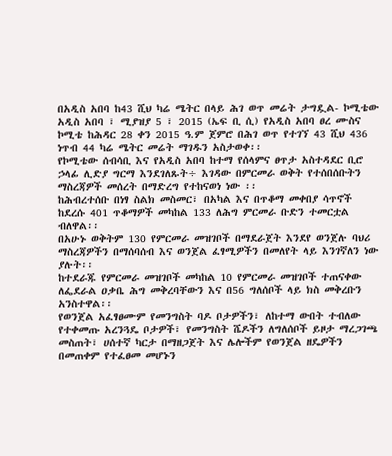በአዲስ አበባ ከ43 ሺህ ካሬ ሜትር በላይ ሕገ ወጥ መሬት ታግዷል- ኮሚቴው
አዲስ አበባ ፣ ሚያዝያ 5 ፣ 2015 (ኤፍ ቢ ሲ) የአዲስ አበባ ፀረ ሙስና ኮሚቴ ከሕዳር 28 ቀን 2015 ዓ.ም ጀምሮ በሕገ ወጥ የተገኘ 43 ሺህ 436 ነጥብ 44 ካሬ ሜትር መሬት ማገዱን አስታወቀ፡፡
የኮሚቴው ሰብሳቢ እና የአዲስ አበባ ከተማ የሰላምና ፀጥታ አስተዳደር ቢሮ ኃላፊ ሊድያ ግርማ እንደገለጹት÷ እገዳው በምርመራ ወቅት የተሰበሰቡትን ማስረጃዎች መሰረት በማድረግ የተከናወነ ነው ፡፡
ከሕብረተሰቡ በነፃ ስልክ መስመር፣ በአካል እና በጥቆማ መቀበያ ሳጥኖች ከደረሱ 401 ጥቆማዎች መካከል 133 ለሕግ ምርመራ ቡድን ተመርቷል ብለዋል፡፡
በአሁኑ ወቅትም 130 የምርመራ መዝገቦች በማደራጀት እንደየ ወንጀሉ ባህሪ ማስረጃዎችን በማሰባሰብ እና ወንጀል ፈፃሚዎችን በመለየት ላይ እንገኛለን ነው ያሉት፡፡
ከተደራጁ የምርመራ መዝገቦች መካከል 10 የምርመራ መዝገቦች ተጠናቀው ለፌደራል ዐቃቤ ሕግ መቅረባቸውን እና በ56 ግለሰቦች ላይ ክስ መቅረቡን አንስተዋል፡፡
የወንጀል አፈፃፀሙም የመንግስት ባዶ ቦታዎችን፣ ለከተማ ውበት ተብለው የተቀመጡ አረንጓዴ ቦታዎች፣ የመንግስት ሼዶችን ለግለሰቦች ይዞታ ማረጋገጫ መስጠት፣ ሀሰተኛ ካርታ በማዘጋጀት እና ሌሎችም የወንጀል ዘዴዎችን በመጠቀም የተፈፀመ መሆኑን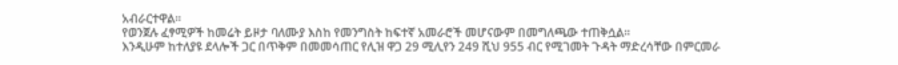አብራርተዋል፡፡
የወንጀሉ ፈፃሚዎች ከመሬት ይዞታ ባለሙያ እስከ የመንግስት ከፍተኛ አመራሮች መሆናውም በመግለጫው ተጠቅሷል፡፡
እንዲሁም ከተለያዩ ደላሎች ጋር በጥቅም በመመሳጠር የሊዝ ዋጋ 29 ሚሊየን 249 ሺህ 955 ብር የሚገመት ጉዳት ማድረሳቸው በምርመራ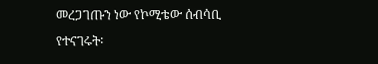መረጋገጡን ነው የኮሚቴው ሰብሳቢ የተናገሩት፡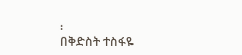፡
በቅድስት ተስፋዬ